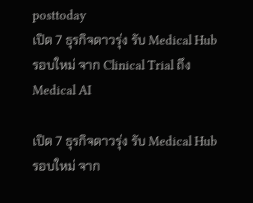posttoday
เปิด 7 ธุรกิจดาวรุ่ง รับ Medical Hub รอบใหม่ จาก Clinical Trial ถึง Medical AI

เปิด 7 ธุรกิจดาวรุ่ง รับ Medical Hub รอบใหม่ จาก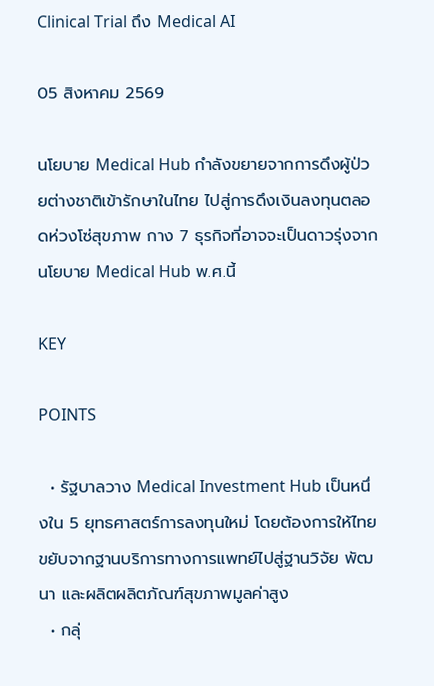Clinical Trial ถึง Medical AI

05 สิงหาคม 2569

นโยบาย Medical Hub กำลังขยายจากการดึงผู้ป่วยต่างชาติเข้ารักษาในไทย ไปสู่การดึงเงินลงทุนตลอดห่วงโซ่สุขภาพ กาง 7 ธุรกิจที่อาจจะเป็นดาวรุ่งจากนโยบาย Medical Hub พ.ศ.นี้

KEY

POINTS

  • รัฐบาลวาง Medical Investment Hub เป็นหนึ่งใน 5 ยุทธศาสตร์การลงทุนใหม่ โดยต้องการให้ไทยขยับจากฐานบริการทางการแพทย์ไปสู่ฐานวิจัย พัฒนา และผลิตผลิตภัณฑ์สุขภาพมูลค่าสูง
  • กลุ่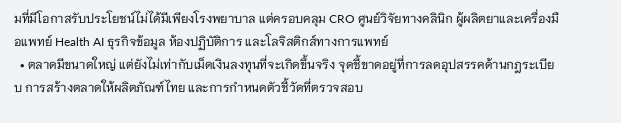มที่มีโอกาสรับประโยชน์ไม่ได้มีเพียงโรงพยาบาล แต่ครอบคลุม CRO ศูนย์วิจัยทางคลินิก ผู้ผลิตยาและเครื่องมือแพทย์ Health AI ธุรกิจข้อมูล ห้องปฏิบัติการ และโลจิสติกส์ทางการแพทย์
  • ตลาดมีขนาดใหญ่ แต่ยังไม่เท่ากับเม็ดเงินลงทุนที่จะเกิดขึ้นจริง จุดชี้ขาดอยู่ที่การลดอุปสรรคด้านกฎระเบียบ การสร้างตลาดให้ผลิตภัณฑ์ไทย และการกำหนดตัวชี้วัดที่ตรวจสอบ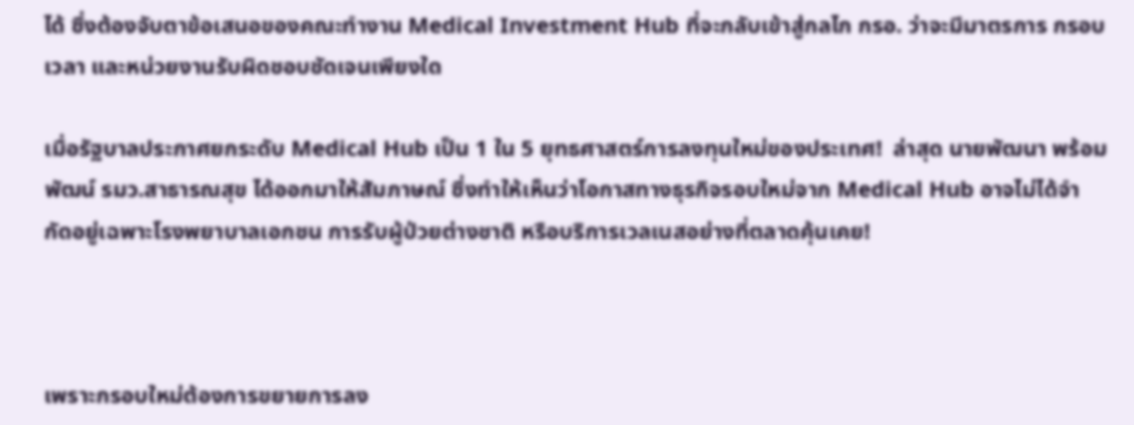ได้ ซึ่งต้องจับตาข้อเสนอของคณะทำงาน Medical Investment Hub ที่จะกลับเข้าสู่กลไก กรอ. ว่าจะมีมาตรการ กรอบเวลา และหน่วยงานรับผิดชอบชัดเจนเพียงใด

เมื่อรัฐบาลประกาศยกระดับ Medical Hub เป็น 1 ใน 5 ยุทธศาสตร์การลงทุนใหม่ของประเทศ!  ล่าสุด นายพัฒนา พร้อมพัฒน์ รมว.สาธารณสุข ได้ออกมาให้สัมภาษณ์ ซึ่งทำให้เห็นว่าโอกาสทางธุรกิจรอบใหม่จาก Medical Hub อาจไม่ได้จำกัดอยู่เฉพาะโรงพยาบาลเอกชน การรับผู้ป่วยต่างชาติ หรือบริการเวลเนสอย่างที่ตลาดคุ้นเคย!



เพราะกรอบใหม่ต้องการขยายการลง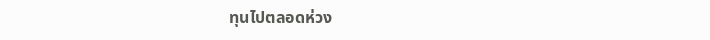ทุนไปตลอดห่วง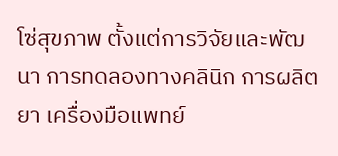โซ่สุขภาพ ตั้งแต่การวิจัยและพัฒนา การทดลองทางคลินิก การผลิตยา เครื่องมือแพทย์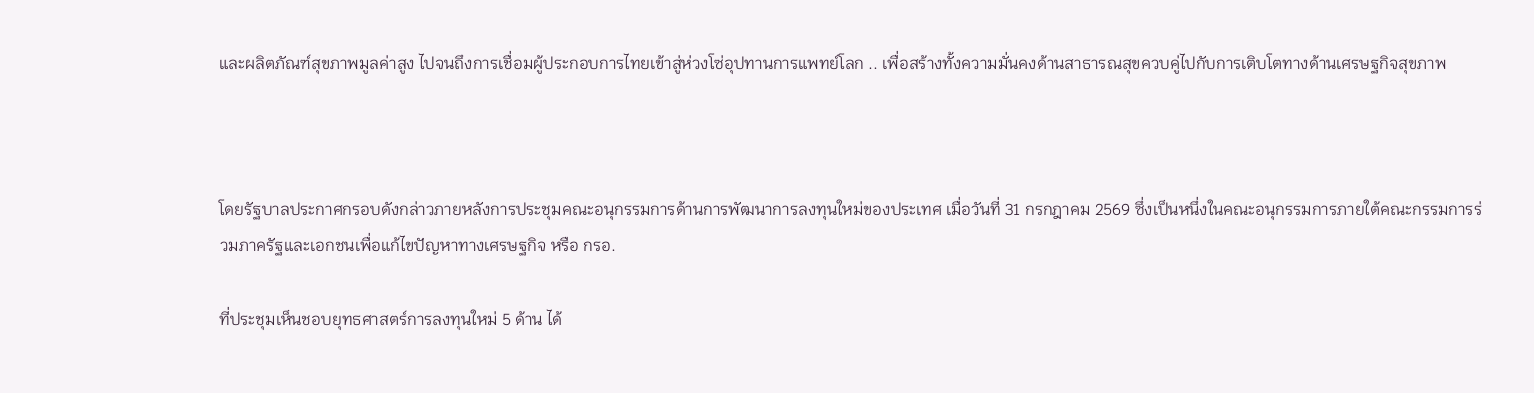และผลิตภัณฑ์สุขภาพมูลค่าสูง ไปจนถึงการเชื่อมผู้ประกอบการไทยเข้าสู่ห่วงโซ่อุปทานการแพทย์โลก .. เพื่อสร้างทั้งความมั่นคงด้านสาธารณสุขควบคู่ไปกับการเติบโตทางด้านเศรษฐกิจสุขภาพ



โดยรัฐบาลประกาศกรอบดังกล่าวภายหลังการประชุมคณะอนุกรรมการด้านการพัฒนาการลงทุนใหม่ของประเทศ เมื่อวันที่ 31 กรกฎาคม 2569 ซึ่งเป็นหนึ่งในคณะอนุกรรมการภายใต้คณะกรรมการร่วมภาครัฐและเอกชนเพื่อแก้ไขปัญหาทางเศรษฐกิจ หรือ กรอ.

ที่ประชุมเห็นชอบยุทธศาสตร์การลงทุนใหม่ 5 ด้าน ได้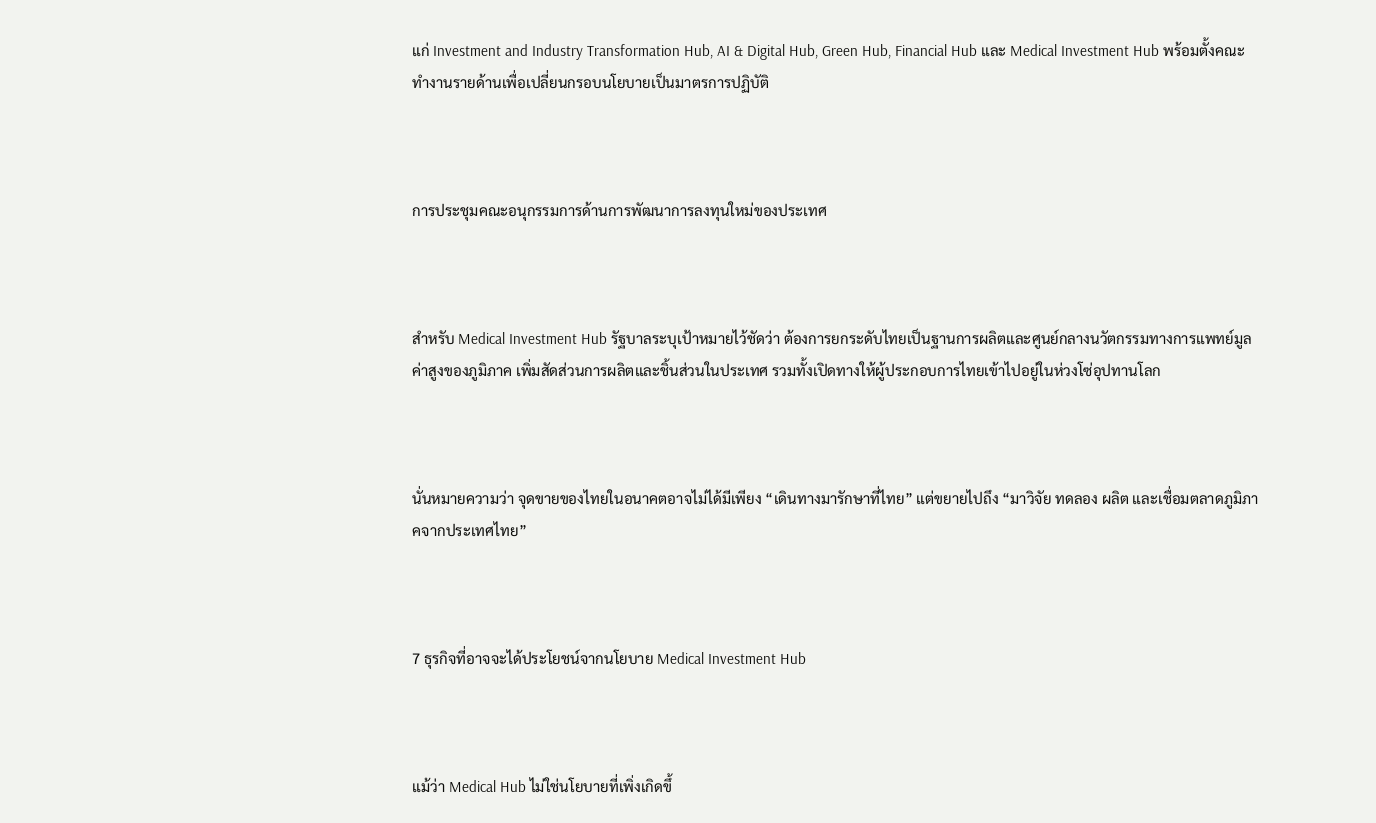แก่ Investment and Industry Transformation Hub, AI & Digital Hub, Green Hub, Financial Hub และ Medical Investment Hub พร้อมตั้งคณะทำงานรายด้านเพื่อเปลี่ยนกรอบนโยบายเป็นมาตรการปฏิบัติ



การประชุมคณะอนุกรรมการด้านการพัฒนาการลงทุนใหม่ของประเทศ



สำหรับ Medical Investment Hub รัฐบาลระบุเป้าหมายไว้ชัดว่า ต้องการยกระดับไทยเป็นฐานการผลิตและศูนย์กลางนวัตกรรมทางการแพทย์มูลค่าสูงของภูมิภาค เพิ่มสัดส่วนการผลิตและชิ้นส่วนในประเทศ รวมทั้งเปิดทางให้ผู้ประกอบการไทยเข้าไปอยู่ในห่วงโซ่อุปทานโลก



นั่นหมายความว่า จุดขายของไทยในอนาคตอาจไม่ได้มีเพียง “เดินทางมารักษาที่ไทย” แต่ขยายไปถึง “มาวิจัย ทดลอง ผลิต และเชื่อมตลาดภูมิภาคจากประเทศไทย”



7 ธุรกิจที่อาจจะได้ประโยชน์จากนโยบาย Medical Investment Hub



แม้ว่า Medical Hub ไม่ใช่นโยบายที่เพิ่งเกิดขึ้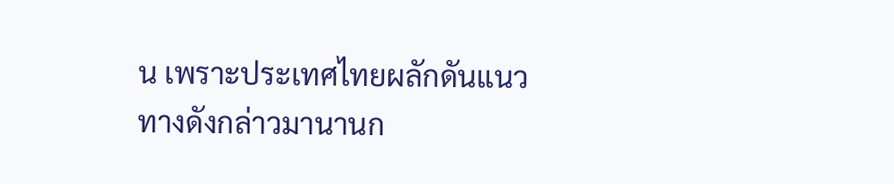น เพราะประเทศไทยผลักดันแนวทางดังกล่าวมานานก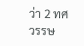ว่า 2 ทศวรรษ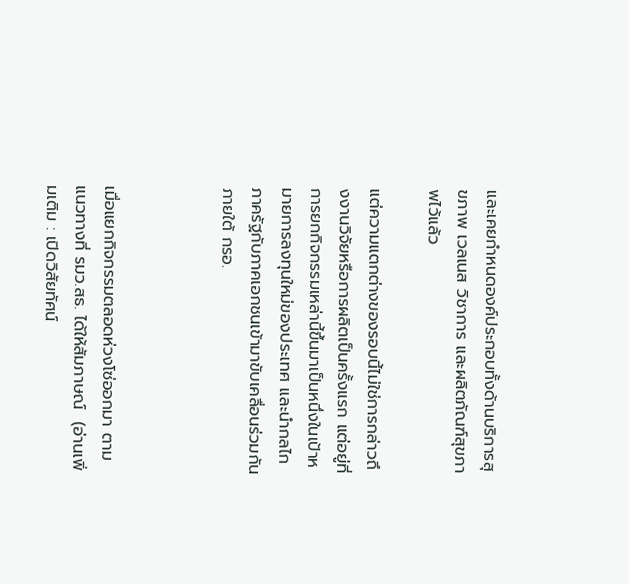และเคยกำหนดองค์ประกอบทั้งด้านบริการสุขภาพ เวลเนส วิชาการ และผลิตภัณฑ์สุขภาพไว้แล้ว

แต่ความแตกต่างของรอบนี้ไม่ใช่การกล่าวถึงงานวิจัยหรือการผลิตเป็นครั้งแรก แต่อยู่ที่การยกกิจกรรมเหล่านี้ขึ้นมาเป็นหนึ่งในเป้าหมายการลงทุนใหม่ของประเทศ และนำกลไกภาครัฐกับภาคเอกชนเข้ามาขับเคลื่อนร่วมกันภายใต้ กรอ.



เมื่อแยกกิจกรรมตลอดห่วงโซ่ออกมา ตามแนวทางที่ รมว.สธ. ได้ให้สัมภาษณ์  (อ่านเพิ่มเติม : เปิดวิสัยทัศน์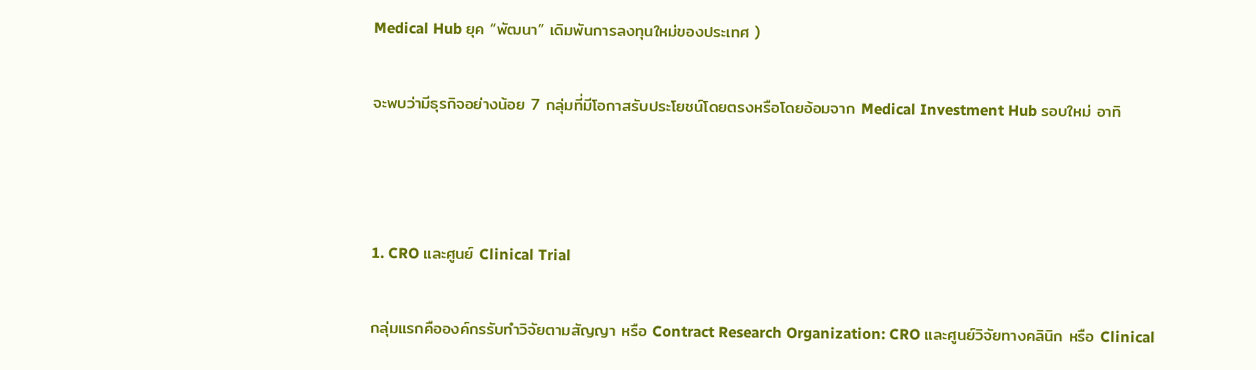Medical Hub ยุค “พัฒนา” เดิมพันการลงทุนใหม่ของประเทศ )

จะพบว่ามีธุรกิจอย่างน้อย 7 กลุ่มที่มีโอกาสรับประโยชน์โดยตรงหรือโดยอ้อมจาก Medical Investment Hub รอบใหม่ อาทิ



1. CRO และศูนย์ Clinical Trial

กลุ่มแรกคือองค์กรรับทำวิจัยตามสัญญา หรือ Contract Research Organization: CRO และศูนย์วิจัยทางคลินิก หรือ Clinical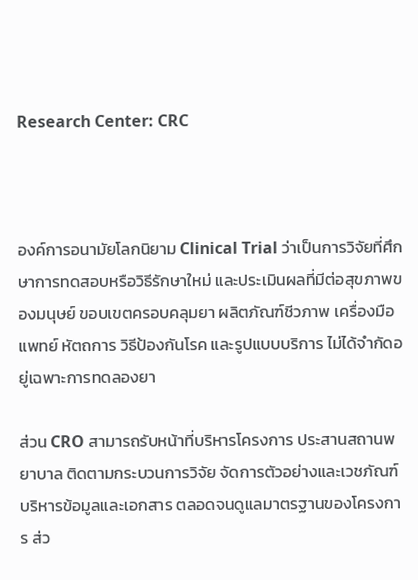Research Center: CRC



องค์การอนามัยโลกนิยาม Clinical Trial ว่าเป็นการวิจัยที่ศึกษาการทดสอบหรือวิธีรักษาใหม่ และประเมินผลที่มีต่อสุขภาพของมนุษย์ ขอบเขตครอบคลุมยา ผลิตภัณฑ์ชีวภาพ เครื่องมือแพทย์ หัตถการ วิธีป้องกันโรค และรูปแบบบริการ ไม่ได้จำกัดอยู่เฉพาะการทดลองยา

ส่วน CRO สามารถรับหน้าที่บริหารโครงการ ประสานสถานพยาบาล ติดตามกระบวนการวิจัย จัดการตัวอย่างและเวชภัณฑ์ บริหารข้อมูลและเอกสาร ตลอดจนดูแลมาตรฐานของโครงการ ส่ว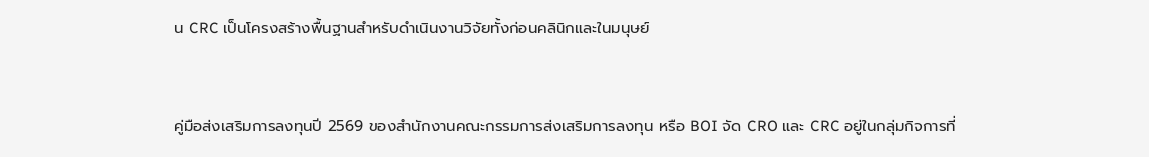น CRC เป็นโครงสร้างพื้นฐานสำหรับดำเนินงานวิจัยทั้งก่อนคลินิกและในมนุษย์



คู่มือส่งเสริมการลงทุนปี 2569 ของสำนักงานคณะกรรมการส่งเสริมการลงทุน หรือ BOI จัด CRO และ CRC อยู่ในกลุ่มกิจการที่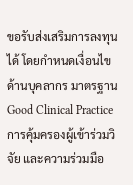ขอรับส่งเสริมการลงทุนได้ โดยกำหนดเงื่อนไขด้านบุคลากร มาตรฐาน Good Clinical Practice การคุ้มครองผู้เข้าร่วมวิจัย และความร่วมมือ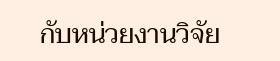กับหน่วยงานวิจัย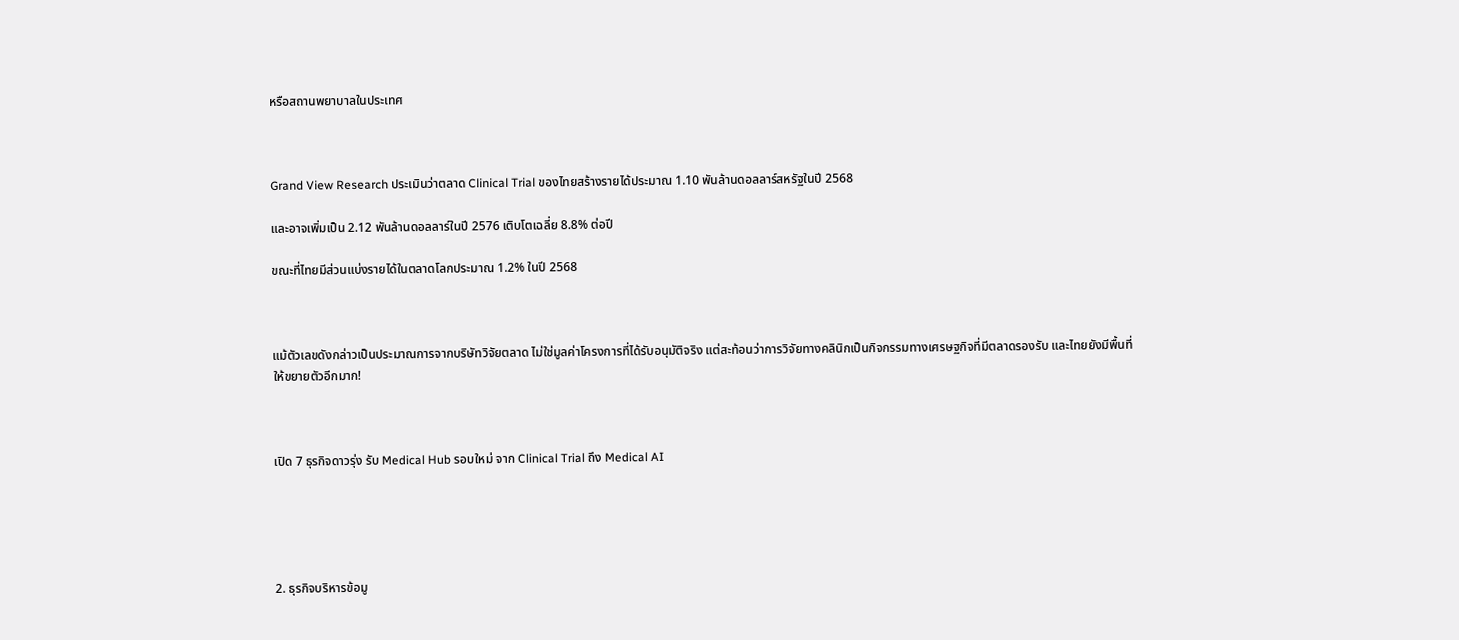หรือสถานพยาบาลในประเทศ



Grand View Research ประเมินว่าตลาด Clinical Trial ของไทยสร้างรายได้ประมาณ 1.10 พันล้านดอลลาร์สหรัฐในปี 2568

และอาจเพิ่มเป็น 2.12 พันล้านดอลลาร์ในปี 2576 เติบโตเฉลี่ย 8.8% ต่อปี

ขณะที่ไทยมีส่วนแบ่งรายได้ในตลาดโลกประมาณ 1.2% ในปี 2568



แม้ตัวเลขดังกล่าวเป็นประมาณการจากบริษัทวิจัยตลาด ไม่ใช่มูลค่าโครงการที่ได้รับอนุมัติจริง แต่สะท้อนว่าการวิจัยทางคลินิกเป็นกิจกรรมทางเศรษฐกิจที่มีตลาดรองรับ และไทยยังมีพื้นที่ให้ขยายตัวอีกมาก!



เปิด 7 ธุรกิจดาวรุ่ง รับ Medical Hub รอบใหม่ จาก Clinical Trial ถึง Medical AI





2. ธุรกิจบริหารข้อมู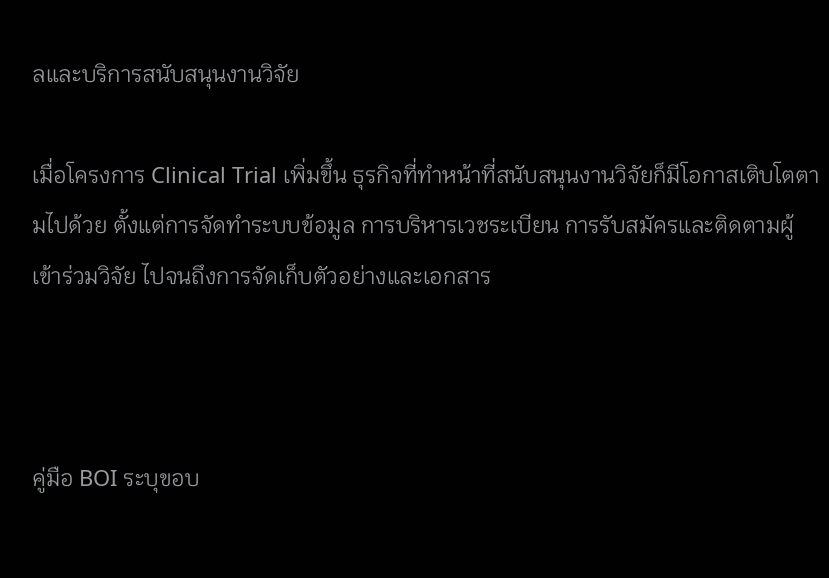ลและบริการสนับสนุนงานวิจัย

เมื่อโครงการ Clinical Trial เพิ่มขึ้น ธุรกิจที่ทำหน้าที่สนับสนุนงานวิจัยก็มีโอกาสเติบโตตามไปด้วย ตั้งแต่การจัดทำระบบข้อมูล การบริหารเวชระเบียน การรับสมัครและติดตามผู้เข้าร่วมวิจัย ไปจนถึงการจัดเก็บตัวอย่างและเอกสาร



คู่มือ BOI ระบุขอบ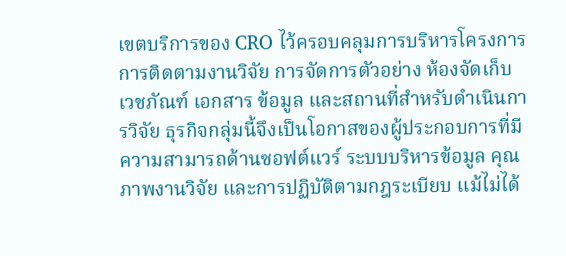เขตบริการของ CRO ไว้ครอบคลุมการบริหารโครงการ การติดตามงานวิจัย การจัดการตัวอย่าง ห้องจัดเก็บ เวชภัณฑ์ เอกสาร ข้อมูล และสถานที่สำหรับดำเนินการวิจัย ธุรกิจกลุ่มนี้จึงเป็นโอกาสของผู้ประกอบการที่มีความสามารถด้านซอฟต์แวร์ ระบบบริหารข้อมูล คุณภาพงานวิจัย และการปฏิบัติตามกฎระเบียบ แม้ไม่ได้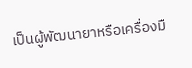เป็นผู้พัฒนายาหรือเครื่องมื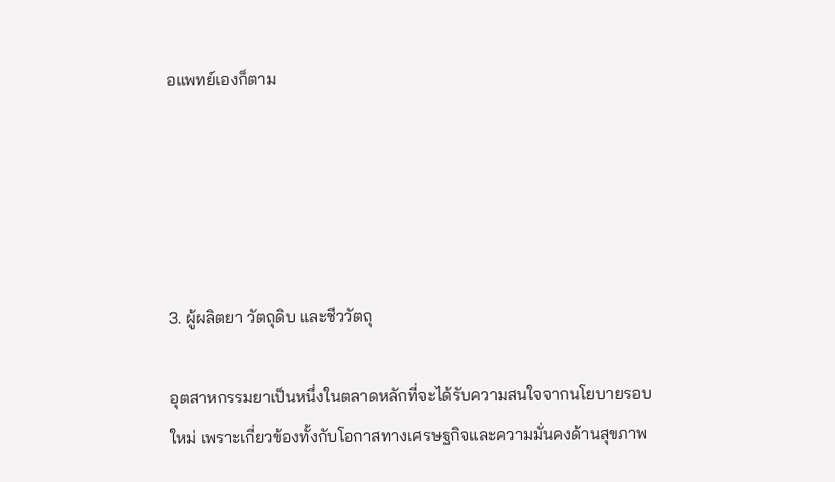อแพทย์เองก็ตาม





3. ผู้ผลิตยา วัตถุดิบ และชีววัตถุ

อุตสาหกรรมยาเป็นหนึ่งในตลาดหลักที่จะได้รับความสนใจจากนโยบายรอบใหม่ เพราะเกี่ยวข้องทั้งกับโอกาสทางเศรษฐกิจและความมั่นคงด้านสุขภาพ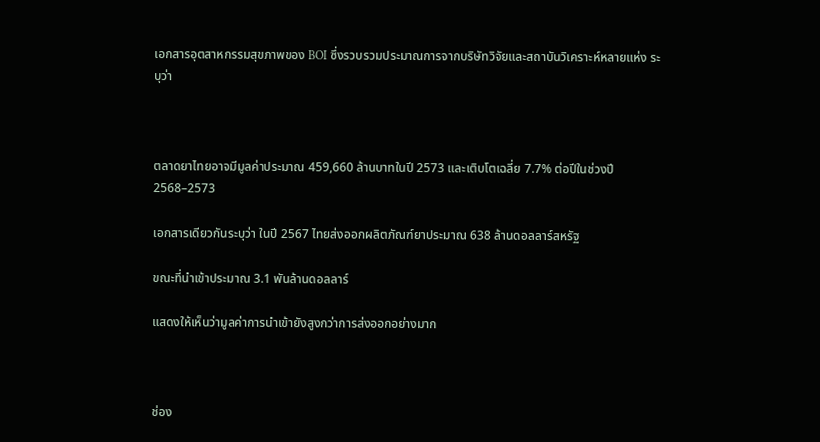เอกสารอุตสาหกรรมสุขภาพของ BOI ซึ่งรวบรวมประมาณการจากบริษัทวิจัยและสถาบันวิเคราะห์หลายแห่ง ระบุว่า



ตลาดยาไทยอาจมีมูลค่าประมาณ 459,660 ล้านบาทในปี 2573 และเติบโตเฉลี่ย 7.7% ต่อปีในช่วงปี 2568–2573

เอกสารเดียวกันระบุว่า ในปี 2567 ไทยส่งออกผลิตภัณฑ์ยาประมาณ 638 ล้านดอลลาร์สหรัฐ

ขณะที่นำเข้าประมาณ 3.1 พันล้านดอลลาร์

แสดงให้เห็นว่ามูลค่าการนำเข้ายังสูงกว่าการส่งออกอย่างมาก



ช่อง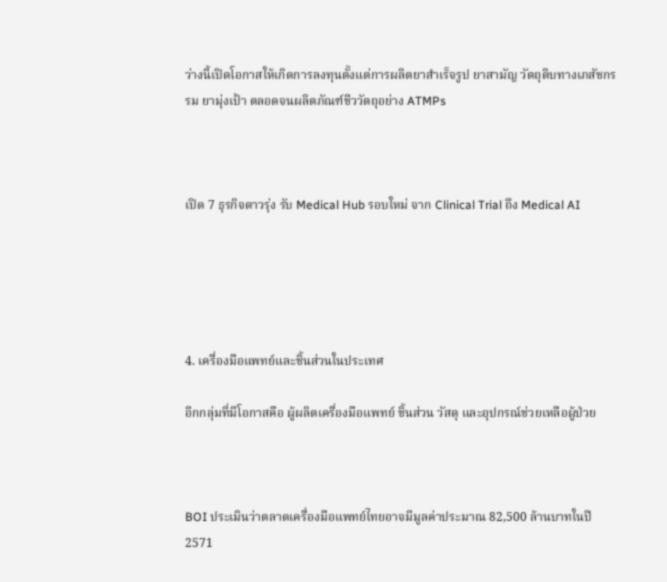ว่างนี้เปิดโอกาสให้เกิดการลงทุนตั้งแต่การผลิตยาสำเร็จรูป ยาสามัญ วัตถุดิบทางเภสัชกรรม ยามุ่งเป้า ตลอดจนผลิตภัณฑ์ชีววัตถุอย่าง ATMPs



เปิด 7 ธุรกิจดาวรุ่ง รับ Medical Hub รอบใหม่ จาก Clinical Trial ถึง Medical AI





4. เครื่องมือแพทย์และชิ้นส่วนในประเทศ

อีกกลุ่มที่มีโอกาสคือ ผู้ผลิตเครื่องมือแพทย์ ชิ้นส่วน วัสดุ และอุปกรณ์ช่วยเหลือผู้ป่วย



BOI ประเมินว่าตลาดเครื่องมือแพทย์ไทยอาจมีมูลค่าประมาณ 82,500 ล้านบาทในปี 2571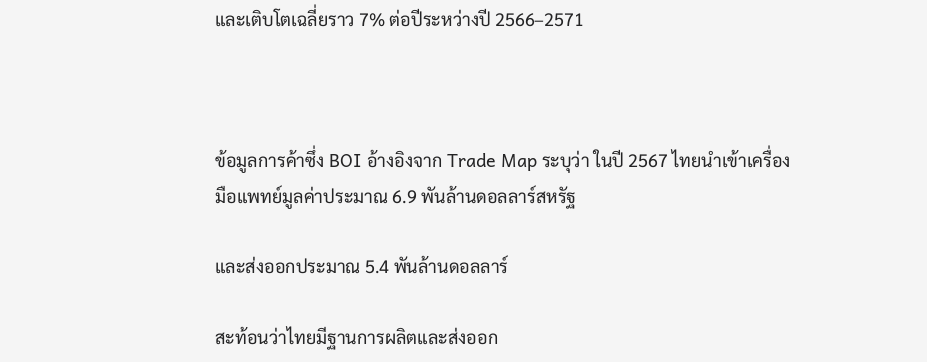และเติบโตเฉลี่ยราว 7% ต่อปีระหว่างปี 2566–2571



ข้อมูลการค้าซึ่ง BOI อ้างอิงจาก Trade Map ระบุว่า ในปี 2567 ไทยนำเข้าเครื่องมือแพทย์มูลค่าประมาณ 6.9 พันล้านดอลลาร์สหรัฐ

และส่งออกประมาณ 5.4 พันล้านดอลลาร์

สะท้อนว่าไทยมีฐานการผลิตและส่งออก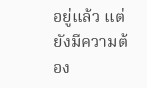อยู่แล้ว แต่ยังมีความต้อง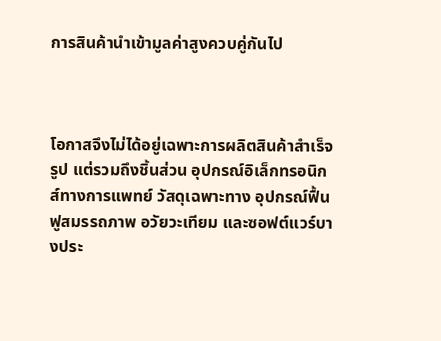การสินค้านำเข้ามูลค่าสูงควบคู่กันไป



โอกาสจึงไม่ได้อยู่เฉพาะการผลิตสินค้าสำเร็จรูป แต่รวมถึงชิ้นส่วน อุปกรณ์อิเล็กทรอนิกส์ทางการแพทย์ วัสดุเฉพาะทาง อุปกรณ์ฟื้นฟูสมรรถภาพ อวัยวะเทียม และซอฟต์แวร์บางประ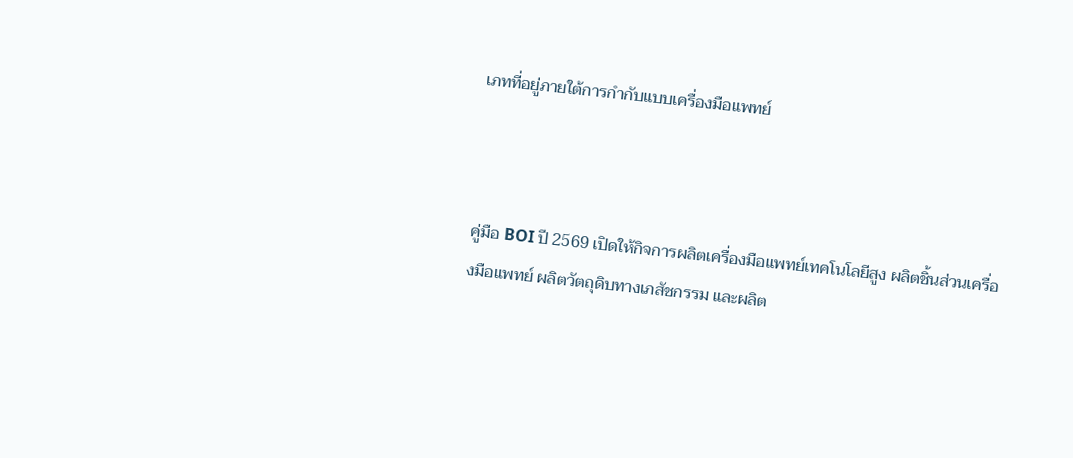เภทที่อยู่ภายใต้การกำกับแบบเครื่องมือแพทย์



คู่มือ BOI ปี 2569 เปิดให้กิจการผลิตเครื่องมือแพทย์เทคโนโลยีสูง ผลิตชิ้นส่วนเครื่องมือแพทย์ ผลิตวัตถุดิบทางเภสัชกรรม และผลิต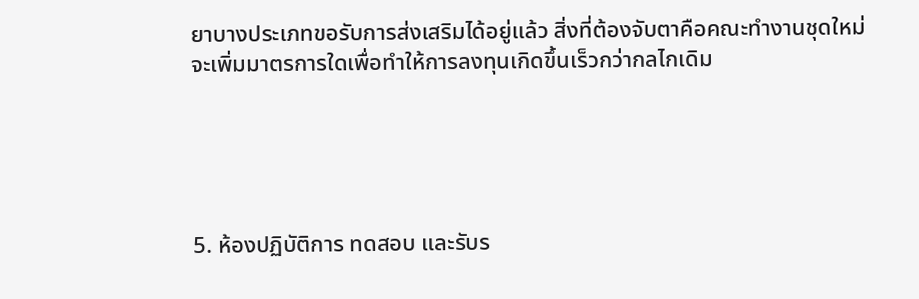ยาบางประเภทขอรับการส่งเสริมได้อยู่แล้ว สิ่งที่ต้องจับตาคือคณะทำงานชุดใหม่จะเพิ่มมาตรการใดเพื่อทำให้การลงทุนเกิดขึ้นเร็วกว่ากลไกเดิม





5. ห้องปฏิบัติการ ทดสอบ และรับร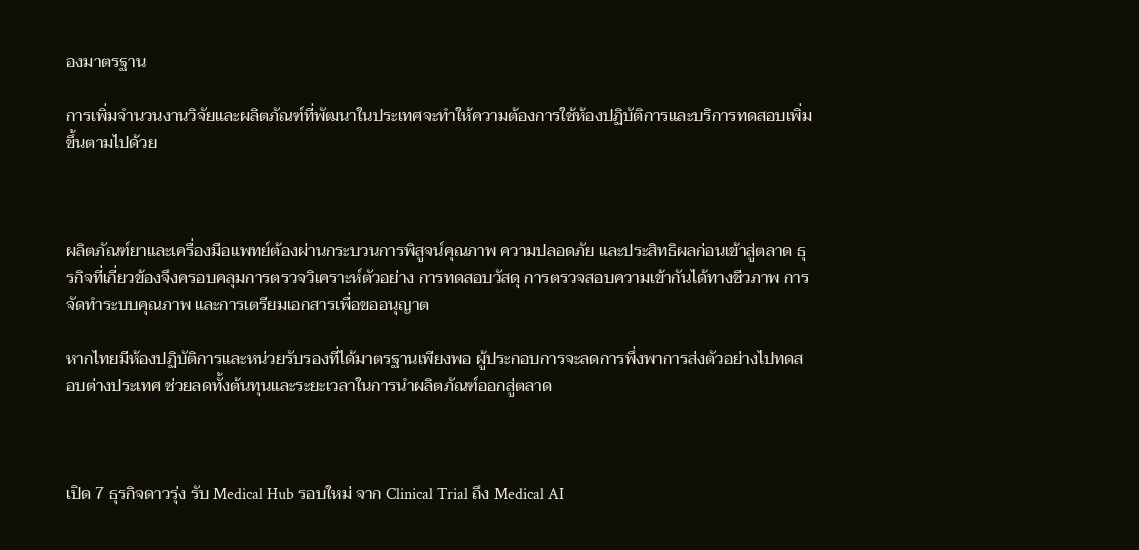องมาตรฐาน

การเพิ่มจำนวนงานวิจัยและผลิตภัณฑ์ที่พัฒนาในประเทศจะทำให้ความต้องการใช้ห้องปฏิบัติการและบริการทดสอบเพิ่มขึ้นตามไปด้วย



ผลิตภัณฑ์ยาและเครื่องมือแพทย์ต้องผ่านกระบวนการพิสูจน์คุณภาพ ความปลอดภัย และประสิทธิผลก่อนเข้าสู่ตลาด ธุรกิจที่เกี่ยวข้องจึงครอบคลุมการตรวจวิเคราะห์ตัวอย่าง การทดสอบวัสดุ การตรวจสอบความเข้ากันได้ทางชีวภาพ การจัดทำระบบคุณภาพ และการเตรียมเอกสารเพื่อขออนุญาต

หากไทยมีห้องปฏิบัติการและหน่วยรับรองที่ได้มาตรฐานเพียงพอ ผู้ประกอบการจะลดการพึ่งพาการส่งตัวอย่างไปทดสอบต่างประเทศ ช่วยลดทั้งต้นทุนและระยะเวลาในการนำผลิตภัณฑ์ออกสู่ตลาด



เปิด 7 ธุรกิจดาวรุ่ง รับ Medical Hub รอบใหม่ จาก Clinical Trial ถึง Medical AI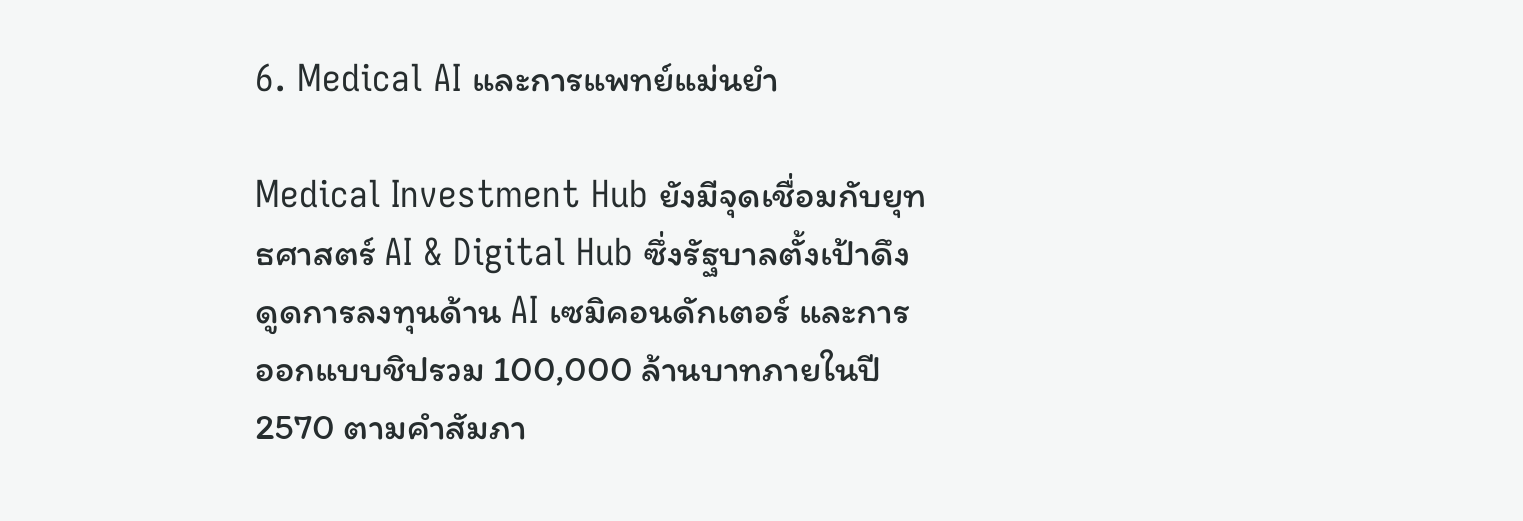6. Medical AI และการแพทย์แม่นยำ

Medical Investment Hub ยังมีจุดเชื่อมกับยุทธศาสตร์ AI & Digital Hub ซึ่งรัฐบาลตั้งเป้าดึงดูดการลงทุนด้าน AI เซมิคอนดักเตอร์ และการออกแบบชิปรวม 100,000 ล้านบาทภายในปี 2570 ตามคำสัมภา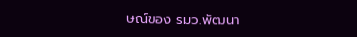ษณ์ของ รมว.พัฒนา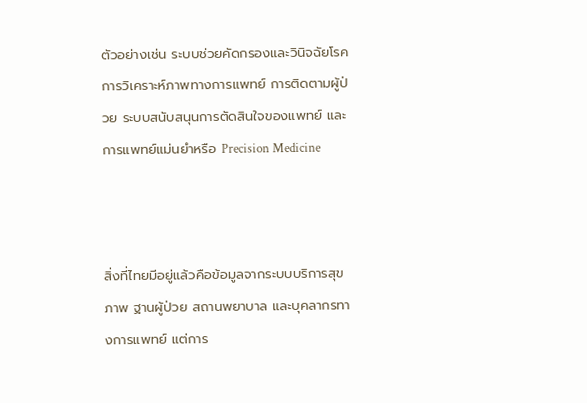ตัวอย่างเช่น ระบบช่วยคัดกรองและวินิจฉัยโรค การวิเคราะห์ภาพทางการแพทย์ การติดตามผู้ป่วย ระบบสนับสนุนการตัดสินใจของแพทย์ และการแพทย์แม่นยำหรือ Precision Medicine



สิ่งที่ไทยมีอยู่แล้วคือข้อมูลจากระบบบริการสุขภาพ ฐานผู้ป่วย สถานพยาบาล และบุคลากรทางการแพทย์ แต่การ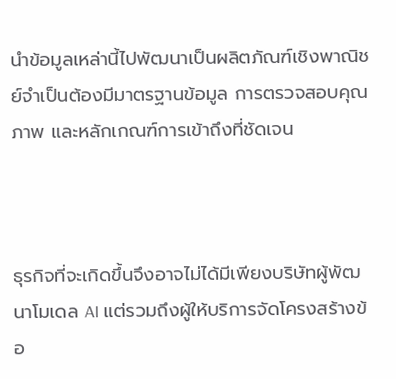นำข้อมูลเหล่านี้ไปพัฒนาเป็นผลิตภัณฑ์เชิงพาณิชย์จำเป็นต้องมีมาตรฐานข้อมูล การตรวจสอบคุณภาพ และหลักเกณฑ์การเข้าถึงที่ชัดเจน



ธุรกิจที่จะเกิดขึ้นจึงอาจไม่ได้มีเพียงบริษัทผู้พัฒนาโมเดล AI แต่รวมถึงผู้ให้บริการจัดโครงสร้างข้อ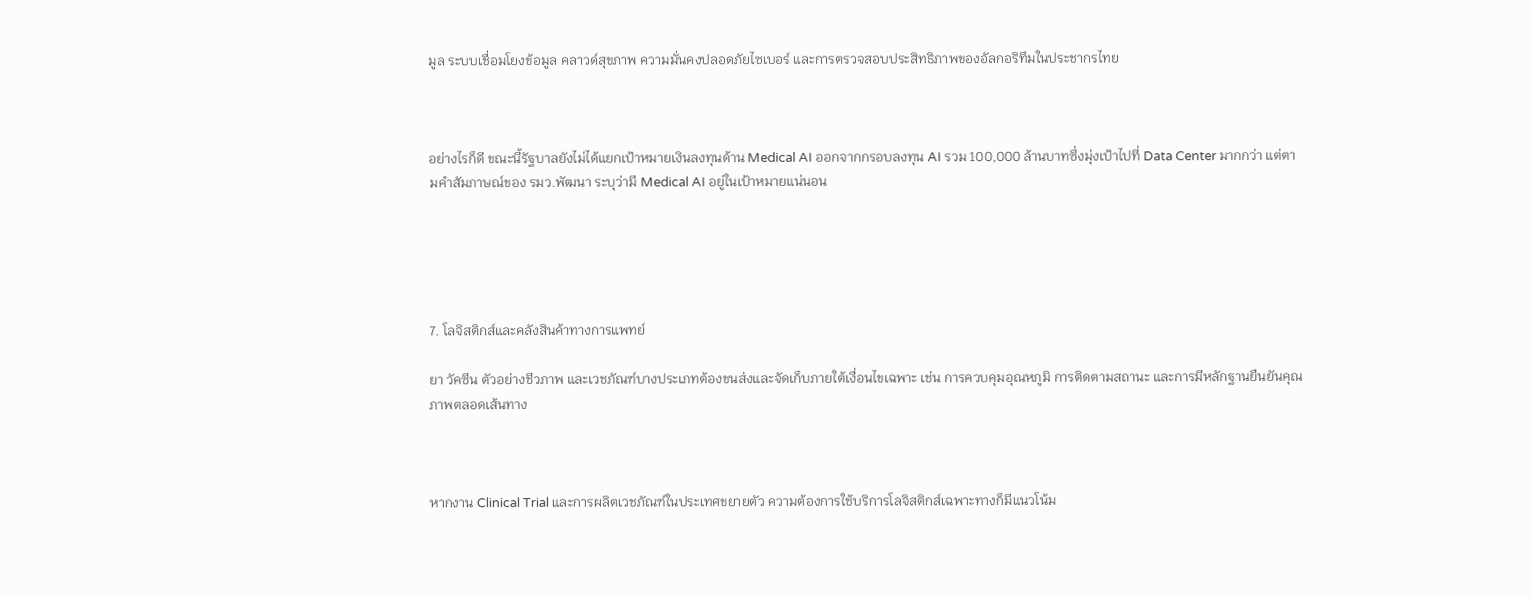มูล ระบบเชื่อมโยงข้อมูล คลาวด์สุขภาพ ความมั่นคงปลอดภัยไซเบอร์ และการตรวจสอบประสิทธิภาพของอัลกอริทึมในประชากรไทย



อย่างไรก็ดี ขณะนี้รัฐบาลยังไม่ได้แยกเป้าหมายเงินลงทุนด้าน Medical AI ออกจากกรอบลงทุน AI รวม 100,000 ล้านบาทซึ่งมุ่งเป้าไปที่ Data Center มากกว่า แต่ตามคำสัมภาษณ์ของ รมว.พัฒนา ระบุว่ามี Medical AI อยู่ในเป้าหมายแน่นอน





7. โลจิสติกส์และคลังสินค้าทางการแพทย์

ยา วัคซีน ตัวอย่างชีวภาพ และเวชภัณฑ์บางประเภทต้องขนส่งและจัดเก็บภายใต้เงื่อนไขเฉพาะ เช่น การควบคุมอุณหภูมิ การติดตามสถานะ และการมีหลักฐานยืนยันคุณภาพตลอดเส้นทาง



หากงาน Clinical Trial และการผลิตเวชภัณฑ์ในประเทศขยายตัว ความต้องการใช้บริการโลจิสติกส์เฉพาะทางก็มีแนวโน้ม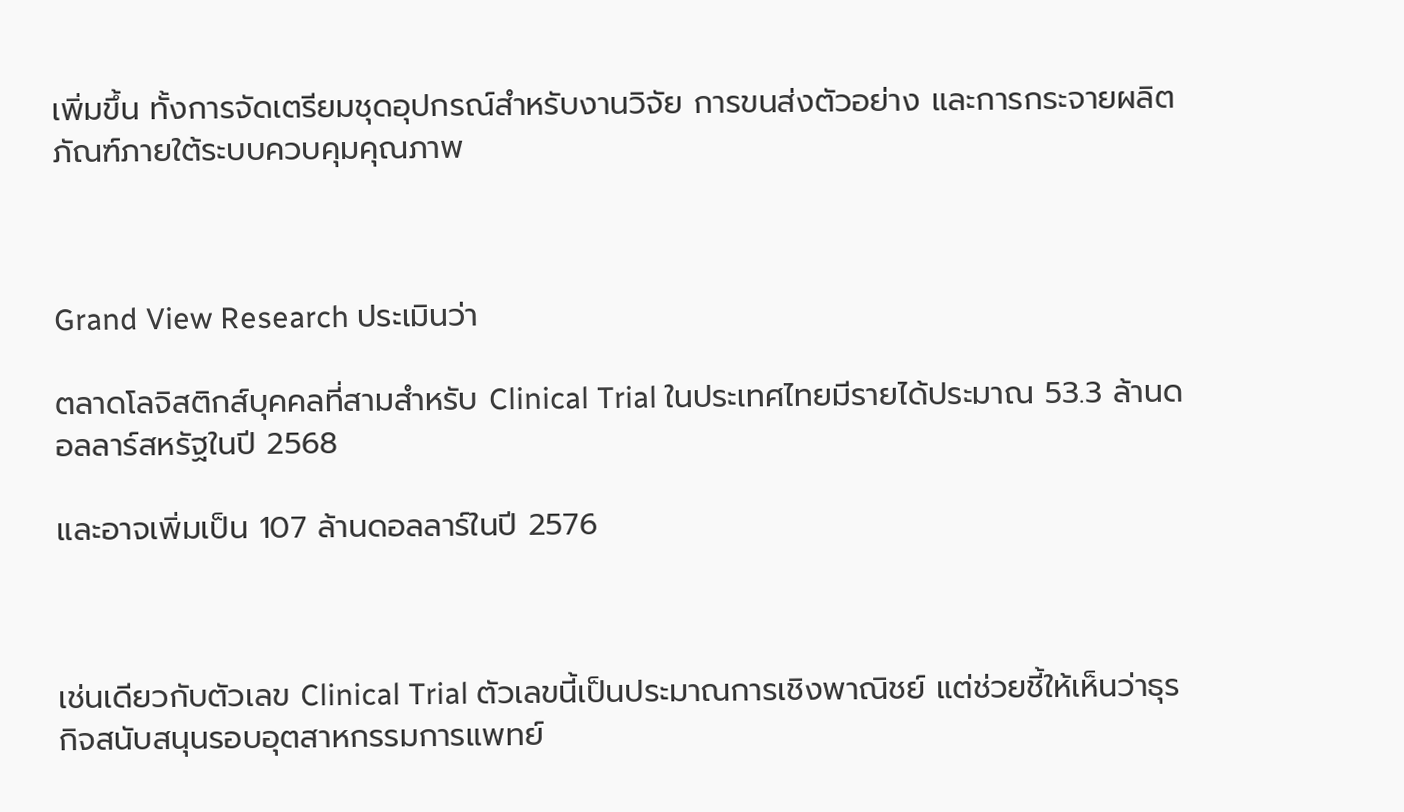เพิ่มขึ้น ทั้งการจัดเตรียมชุดอุปกรณ์สำหรับงานวิจัย การขนส่งตัวอย่าง และการกระจายผลิตภัณฑ์ภายใต้ระบบควบคุมคุณภาพ



Grand View Research ประเมินว่า

ตลาดโลจิสติกส์บุคคลที่สามสำหรับ Clinical Trial ในประเทศไทยมีรายได้ประมาณ 53.3 ล้านดอลลาร์สหรัฐในปี 2568

และอาจเพิ่มเป็น 107 ล้านดอลลาร์ในปี 2576



เช่นเดียวกับตัวเลข Clinical Trial ตัวเลขนี้เป็นประมาณการเชิงพาณิชย์ แต่ช่วยชี้ให้เห็นว่าธุรกิจสนับสนุนรอบอุตสาหกรรมการแพทย์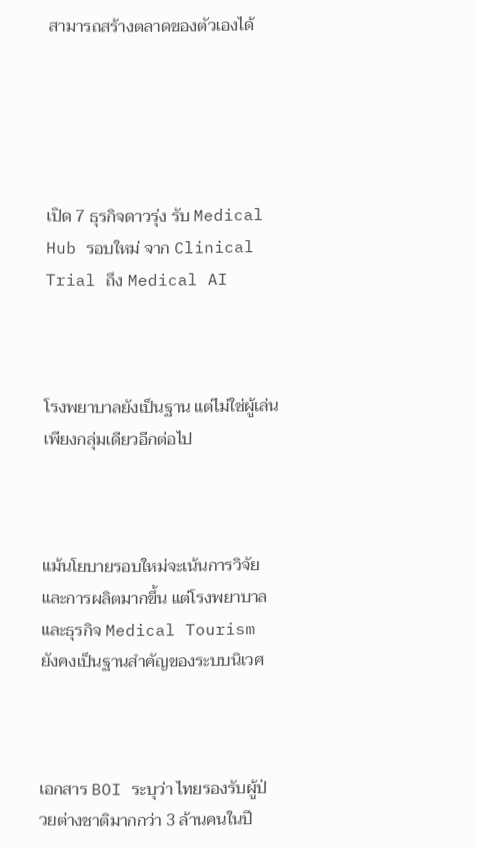สามารถสร้างตลาดของตัวเองได้





เปิด 7 ธุรกิจดาวรุ่ง รับ Medical Hub รอบใหม่ จาก Clinical Trial ถึง Medical AI



โรงพยาบาลยังเป็นฐาน แต่ไม่ใช่ผู้เล่นเพียงกลุ่มเดียวอีกต่อไป



แม้นโยบายรอบใหม่จะเน้นการวิจัยและการผลิตมากขึ้น แต่โรงพยาบาลและธุรกิจ Medical Tourism ยังคงเป็นฐานสำคัญของระบบนิเวศ



เอกสาร BOI ระบุว่า ไทยรองรับผู้ป่วยต่างชาติมากกว่า 3 ล้านคนในปี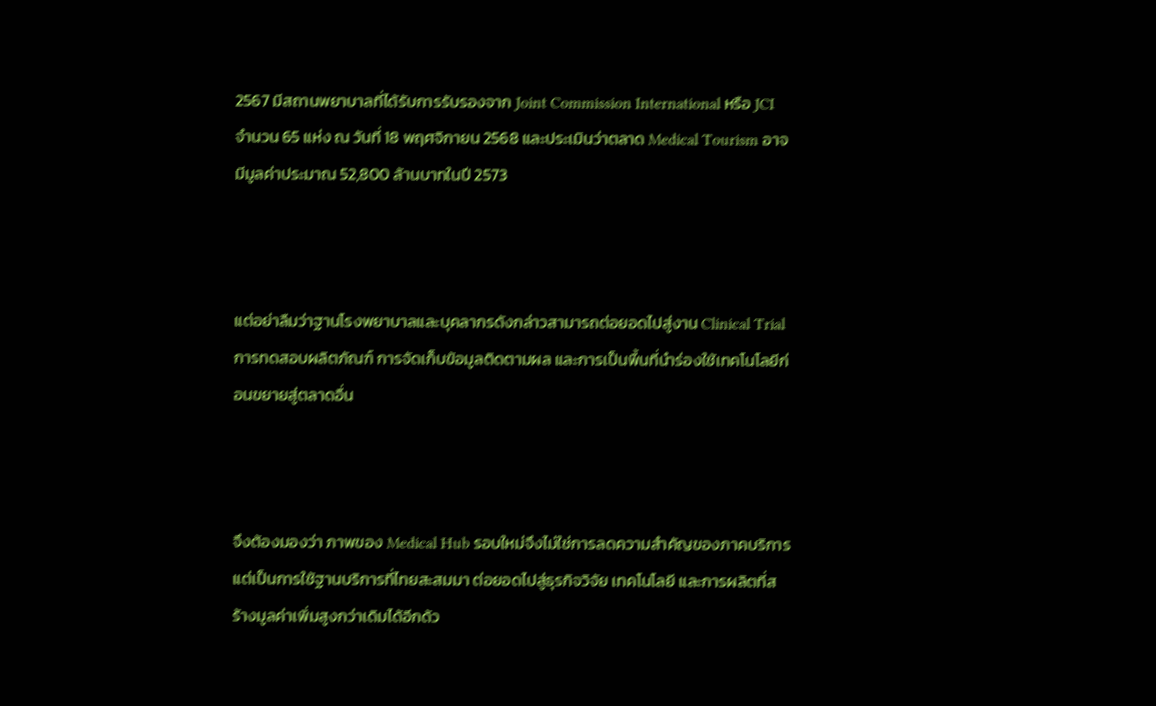2567 มีสถานพยาบาลที่ได้รับการรับรองจาก Joint Commission International หรือ JCI จำนวน 65 แห่ง ณ วันที่ 18 พฤศจิกายน 2568 และประเมินว่าตลาด Medical Tourism อาจมีมูลค่าประมาณ 52,800 ล้านบาทในปี 2573



แต่อย่าลืมว่าฐานโรงพยาบาลและบุคลากรดังกล่าวสามารถต่อยอดไปสู่งาน Clinical Trial การทดสอบผลิตภัณฑ์ การจัดเก็บข้อมูลติดตามผล และการเป็นพื้นที่นำร่องใช้เทคโนโลยีก่อนขยายสู่ตลาดอื่น



จึงต้องมองว่า ภาพของ Medical Hub รอบใหม่จึงไม่ใช่การลดความสำคัญของภาคบริการ แต่เป็นการใช้ฐานบริการที่ไทยสะสมมา ต่อยอดไปสู่ธุรกิจวิจัย เทคโนโลยี และการผลิตที่สร้างมูลค่าเพิ่มสูงกว่าเดิมได้อีกด้ว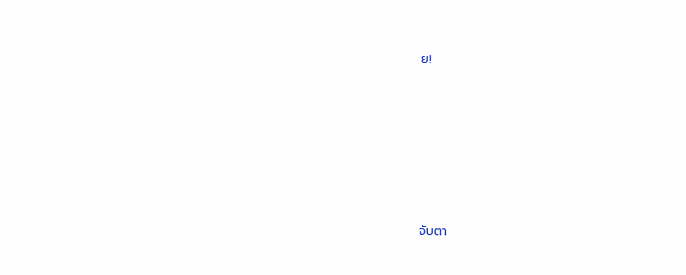ย!







จับตา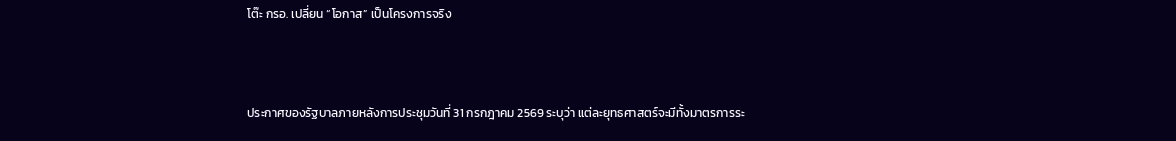โต๊ะ กรอ. เปลี่ยน “โอกาส” เป็นโครงการจริง



ประกาศของรัฐบาลภายหลังการประชุมวันที่ 31 กรกฎาคม 2569 ระบุว่า แต่ละยุทธศาสตร์จะมีทั้งมาตรการระ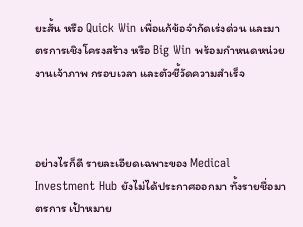ยะสั้น หรือ Quick Win เพื่อแก้ข้อจำกัดเร่งด่วน และมาตรการเชิงโครงสร้าง หรือ Big Win พร้อมกำหนดหน่วยงานเจ้าภาพ กรอบเวลา และตัวชี้วัดความสำเร็จ



อย่างไรก็ดี รายละเอียดเฉพาะของ Medical Investment Hub ยังไม่ได้ประกาศออกมา ทั้งรายชื่อมาตรการ เป้าหมาย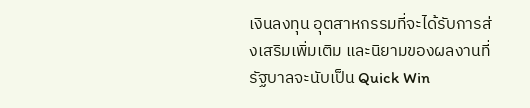เงินลงทุน อุตสาหกรรมที่จะได้รับการส่งเสริมเพิ่มเติม และนิยามของผลงานที่รัฐบาลจะนับเป็น Quick Win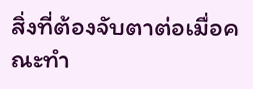สิ่งที่ต้องจับตาต่อเมื่อคณะทำ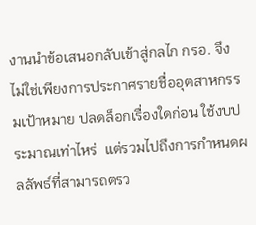งานนำข้อเสนอกลับเข้าสู่กลไก กรอ. จึงไม่ใช่เพียงการประกาศรายชื่ออุตสาหกรรมเป้าหมาย ปลดล็อกเรื่องใดก่อน ใช้งบประมาณเท่าไหร่  แต่รวมไปถึงการกำหนดผลลัพธ์ที่สามารถตรว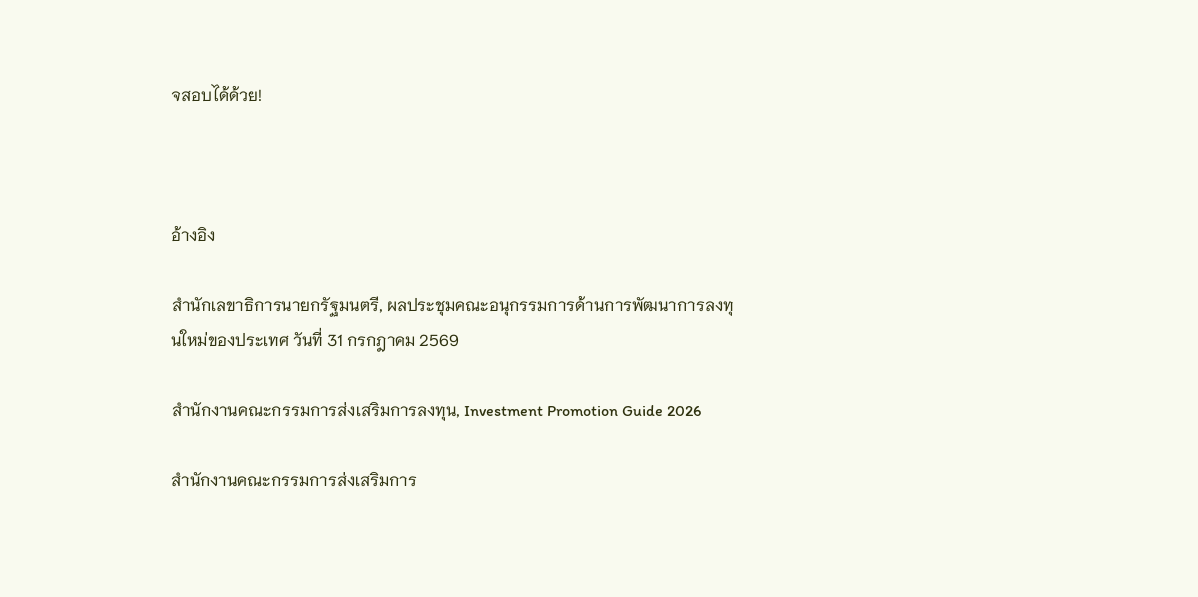จสอบได้ด้วย!



อ้างอิง

สำนักเลขาธิการนายกรัฐมนตรี, ผลประชุมคณะอนุกรรมการด้านการพัฒนาการลงทุนใหม่ของประเทศ วันที่ 31 กรกฎาคม 2569

สำนักงานคณะกรรมการส่งเสริมการลงทุน, Investment Promotion Guide 2026

สำนักงานคณะกรรมการส่งเสริมการ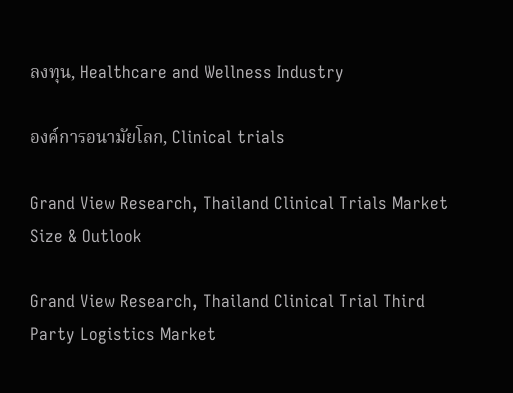ลงทุน, Healthcare and Wellness Industry

องค์การอนามัยโลก, Clinical trials

Grand View Research, Thailand Clinical Trials Market Size & Outlook

Grand View Research, Thailand Clinical Trial Third Party Logistics Market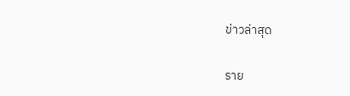ข่าวล่าสุด

ราย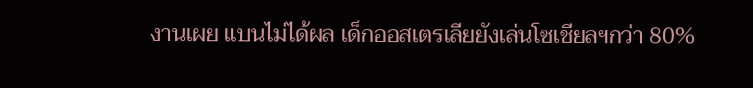งานเผย แบนไม่ได้ผล เด็กออสเตรเลียยังเล่นโซเชียลฯกว่า 80%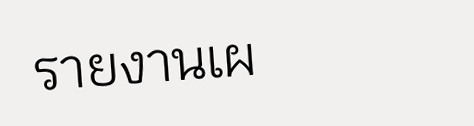รายงานเผ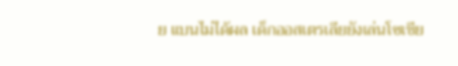ย แบนไม่ได้ผล เด็กออสเตรเลียยังเล่นโซเชีย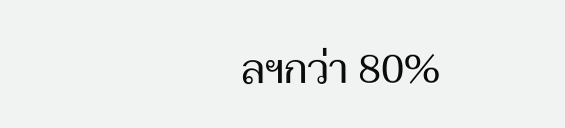ลฯกว่า 80%